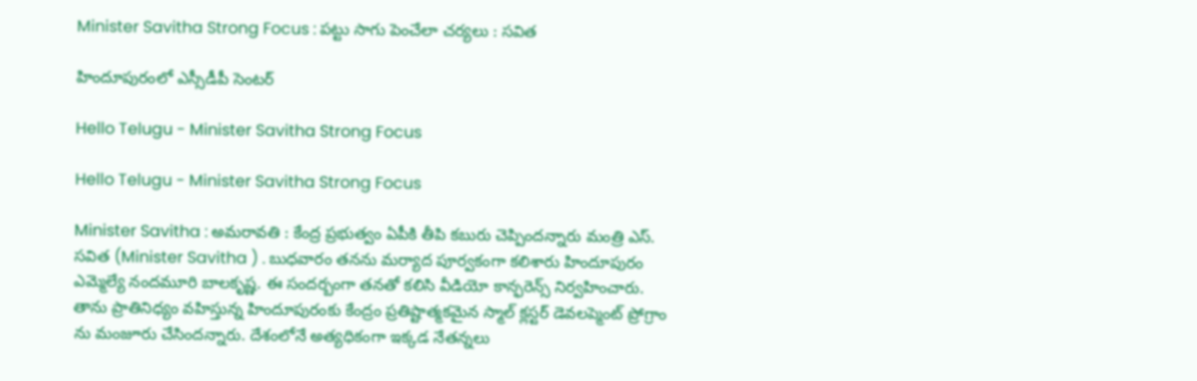Minister Savitha Strong Focus : పట్టు సాగు పెంచేలా చర్యలు : స‌విత

హిందూపురంలో ఎస్సీడీపీ సెంటర్

Hello Telugu - Minister Savitha Strong Focus

Hello Telugu - Minister Savitha Strong Focus

Minister Savitha : అమ‌రావ‌తి : కేంద్ర ప్ర‌భుత్వం ఏపీకి తీపి క‌బురు చెప్పింద‌న్నారు మంత్రి ఎస్. స‌విత (Minister Savitha ) . బుధ‌వారం త‌న‌ను మ‌ర్యాద పూర్వ‌కంగా క‌లిశారు హిందూపురం ఎమ్మెల్యే నంద‌మూరి బాల‌కృష్ణ‌. ఈ సంద‌ర్బంగా త‌న‌తో క‌లిసి వీడియో కాన్ఫ‌రెన్స్ నిర్వహించారు. తాను ప్రాతినిధ్యం వ‌హిస్తున్న హిందూపురంకు కేంద్రం ప్ర‌తిష్టాత్మ‌క‌మైన స్మాల్ క్ల‌స్టర్ డెవ‌ల‌ప్మెంట్ ప్రోగ్రాం ను మంజూరు చేసిందన్నారు. దేశంలోనే అత్య‌ధికంగా ఇక్క‌డ నేత‌న్న‌లు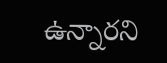ఉన్నార‌ని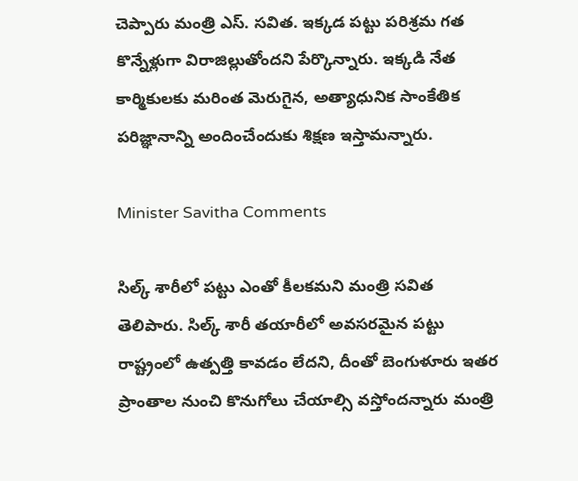చెప్పారు మంత్రి ఎస్. స‌విత‌. ఇక్క‌డ ప‌ట్టు ప‌రిశ్ర‌మ గ‌త కొన్నేళ్లుగా విరాజిల్లుతోంద‌ని పేర్కొన్నారు. ఇక్క‌డి నేత కార్మికుల‌కు మ‌రింత మెరుగైన‌, అత్యాధునిక సాంకేతిక ప‌రిజ్ఞానాన్ని అందించేందుకు శిక్ష‌ణ ఇస్తామ‌న్నారు.

Minister Savitha Comments

సిల్క్ శారీలో పట్టు ఎంతో కీలకమని మంత్రి సవిత తెలిపారు. సిల్క్ శారీ తయారీలో అవసరమైన పట్టు రాష్ట్రంలో ఉత్పత్తి కావడం లేదని, దీంతో బెంగుళూరు ఇతర ప్రాంతాల నుంచి కొనుగోలు చేయాల్సి వస్తోందన్నారు మంత్రి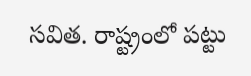స‌విత‌. రాష్ట్రంలో పట్టు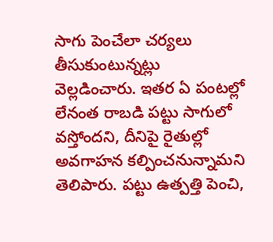సాగు పెంచేలా చర్యలు తీసుకుంటున్నట్లు వెల్లడించారు. ఇతర ఏ పంటల్లో లేనంత రాబడి పట్టు సాగులో వస్తోందని, దీనిపై రైతుల్లో అవగాహన కల్పించనున్నామని తెలిపారు. పట్టు ఉత్పత్తి పెంచి,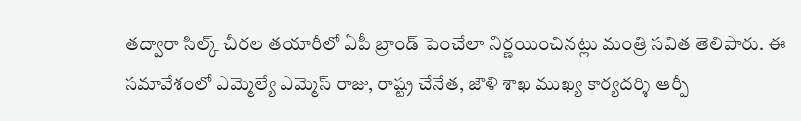తద్వారా సిల్క్ చీరల తయారీలో ఏపీ బ్రాండ్ పెంచేలా నిర్ణయించినట్లు మంత్రి సవిత తెలిపారు. ఈ సమావేశంలో ఎమ్మెల్యే ఎమ్మెస్ రాజు, రాష్ట్ర చేనేత, జౌళి శాఖ ముఖ్య కార్యదర్శి ఆర్పీ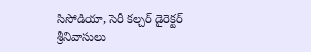సిసోడియా, సెరీ కల్చర్ డైరెక్టర్ శ్రీనివాసులు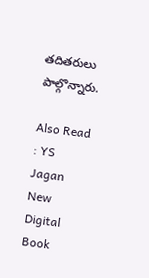తదితరులు పాల్గొన్నారు.

Also Read : YS Jagan New Digital Book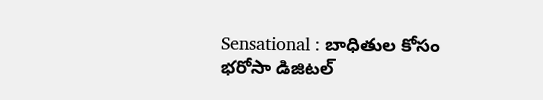Sensational : బాధితుల కోసం భ‌రోసా డిజిట‌ల్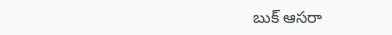బుక్ ఆస‌రా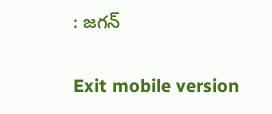: జ‌గ‌న్

Exit mobile version